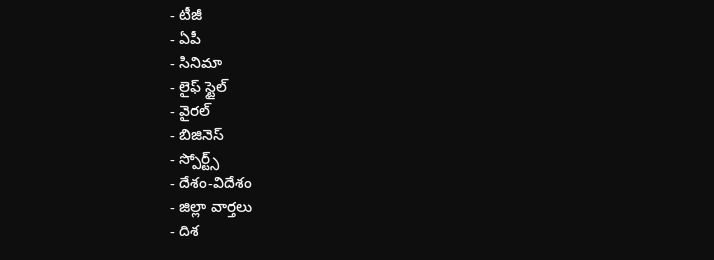- టీజీ
- ఏపీ
- సినిమా
- లైఫ్ స్టైల్
- వైరల్
- బిజినెస్
- స్పోర్ట్స్
- దేశం-విదేశం
- జిల్లా వార్తలు
- దిశ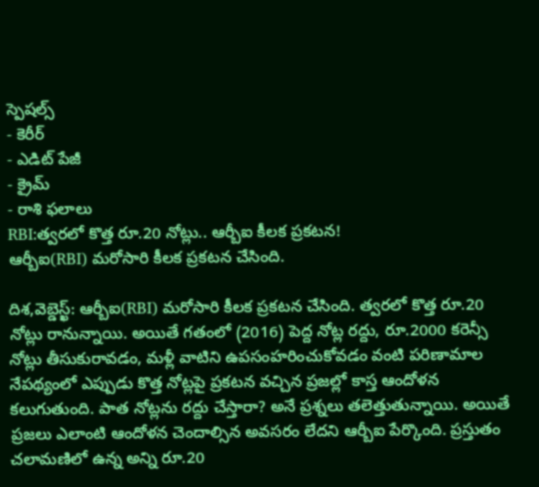స్పెషల్స్
- కెరీర్
- ఎడిట్ పేజీ
- క్రైమ్
- రాశి ఫలాలు
RBI:త్వరలో కొత్త రూ.20 నోట్లు.. ఆర్బీఐ కీలక ప్రకటన!
ఆర్బీఐ(RBI) మరోసారి కీలక ప్రకటన చేసింది.

దిశ,వెబ్డెస్ఖ్: ఆర్బీఐ(RBI) మరోసారి కీలక ప్రకటన చేసింది. త్వరలో కొత్త రూ.20 నోట్లు రానున్నాయి. అయితే గతంలో (2016) పెద్ద నోట్ల రద్దు, రూ.2000 కరెన్సీ నోట్లు తీసుకురావడం, మళ్లీ వాటిని ఉపసంహరించుకోవడం వంటి పరిణామాల నేపథ్యంలో ఎప్పుడు కొత్త నోట్లపై ప్రకటన వచ్చిన ప్రజల్లో కాస్త ఆందోళన కలుగుతుంది. పాత నోట్లను రద్దు చేస్తారా? అనే ప్రశ్నలు తలెత్తుతున్నాయి. అయితే ప్రజలు ఎలాంటి ఆందోళన చెందాల్సిన అవసరం లేదని ఆర్బీఐ పేర్కొంది. ప్రస్తుతం చలామణిలో ఉన్న అన్ని రూ.20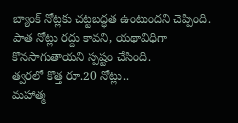బ్యాంక్ నోట్లకు చట్టబద్ధత ఉంటుందని చెప్పింది. పాత నోట్లు రద్దు కావని, యథావిధిగా కొనసాగుతాయని స్పష్టం చేసింది.
త్వరలో కొత్త రూ.20 నోట్లు..
మహాత్మ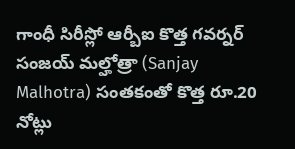గాంధీ సిరీస్లో ఆర్బీఐ కొత్త గవర్నర్ సంజయ్ మల్హోత్రా (Sanjay Malhotra) సంతకంతో కొత్త రూ.20 నోట్లు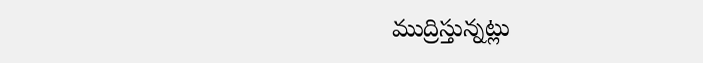ముద్రిస్తున్నట్లు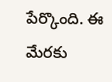పేర్కొంది. ఈ మేరకు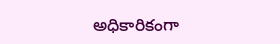అధికారికంగా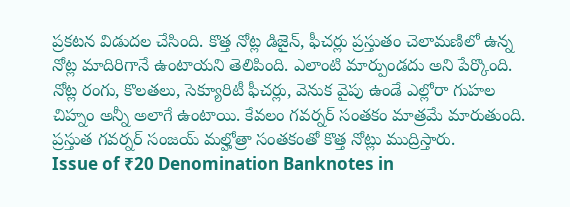ప్రకటన విడుదల చేసింది. కొత్త నోట్ల డిజైన్, ఫీచర్లు ప్రస్తుతం చెలామణిలో ఉన్న నోట్ల మాదిరిగానే ఉంటాయని తెలిపింది. ఎలాంటి మార్పుండదు అని పేర్కొంది. నోట్ల రంగు, కొలతలు, సెక్యూరిటీ ఫీచర్లు, వెనుక వైపు ఉండే ఎల్లోరా గుహల చిహ్నం అన్నీ అలాగే ఉంటాయి. కేవలం గవర్నర్ సంతకం మాత్రమే మారుతుంది. ప్రస్తుత గవర్నర్ సంజయ్ మల్హోత్రా సంతకంతో కొత్త నోట్లు ముద్రిస్తారు.
Issue of ₹20 Denomination Banknotes in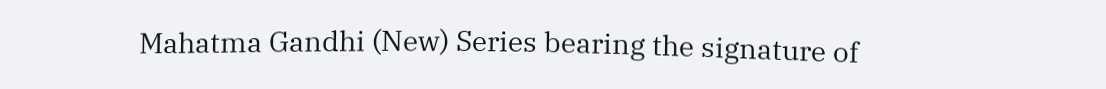Mahatma Gandhi (New) Series bearing the signature of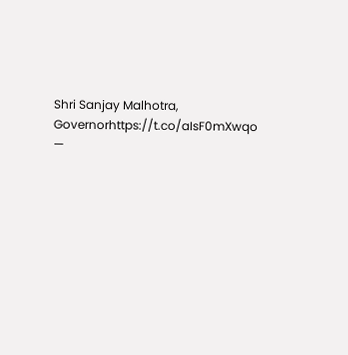Shri Sanjay Malhotra, Governorhttps://t.co/aIsF0mXwqo
—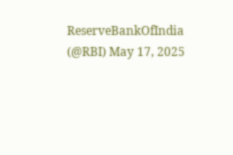ReserveBankOfIndia (@RBI) May 17, 2025